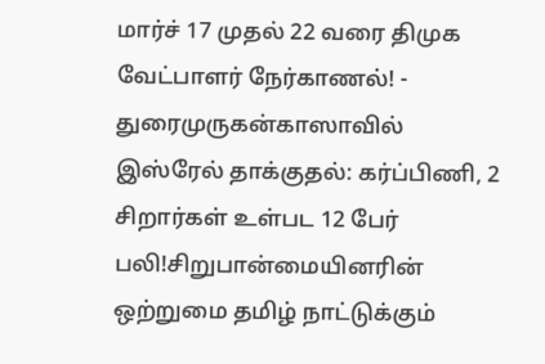மார்ச் 17 முதல் 22 வரை திமுக வேட்பாளர் நேர்காணல்! - துரைமுருகன்காஸாவில் இஸ்ரேல் தாக்குதல்: கர்ப்பிணி, 2 சிறார்கள் உள்பட 12 பேர் பலி!சிறுபான்மையினரின் ஒற்றுமை தமிழ் நாட்டுக்கும்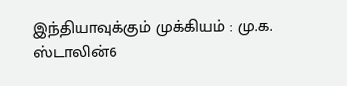இந்தியாவுக்கும் முக்கியம் : மு.க. ஸ்டாலின்6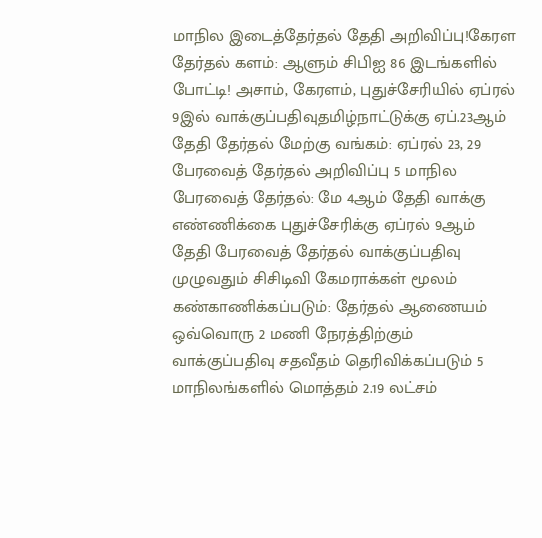மாநில இடைத்தேர்தல் தேதி அறிவிப்பு!கேரள தேர்தல் களம்: ஆளும் சிபிஐ 86 இடங்களில் போட்டி! அசாம், கேரளம், புதுச்சேரியில் ஏப்ரல் 9இல் வாக்குப்பதிவுதமிழ்நாட்டுக்கு ஏப்.23ஆம் தேதி தேர்தல் மேற்கு வங்கம்: ஏப்ரல் 23, 29 பேரவைத் தேர்தல் அறிவிப்பு 5 மாநில பேரவைத் தேர்தல்: மே 4ஆம் தேதி வாக்கு எண்ணிக்கை புதுச்சேரிக்கு ஏப்ரல் 9ஆம் தேதி பேரவைத் தேர்தல் வாக்குப்பதிவு முழுவதும் சிசிடிவி கேமராக்கள் மூலம் கண்காணிக்கப்படும்: தேர்தல் ஆணையம் ஒவ்வொரு 2 மணி நேரத்திற்கும் வாக்குப்பதிவு சதவீதம் தெரிவிக்கப்படும் 5 மாநிலங்களில் மொத்தம் 2.19 லட்சம்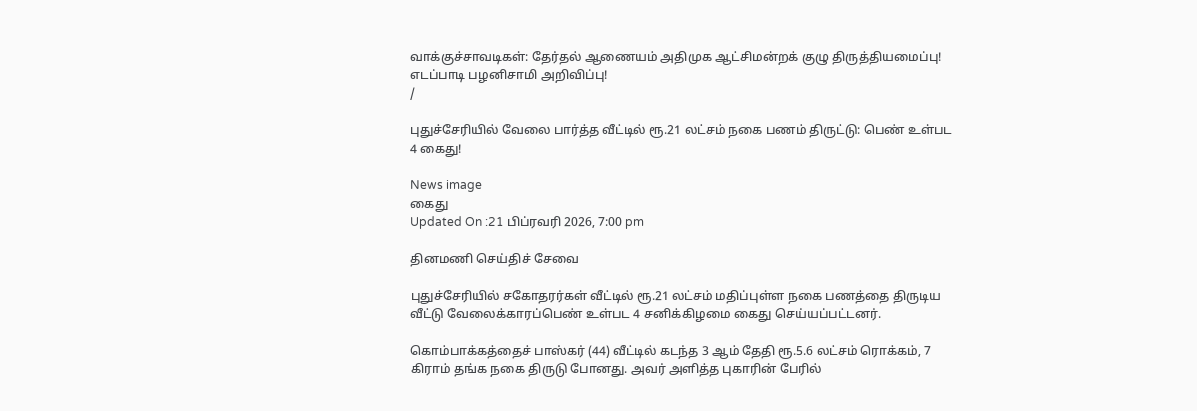வாக்குச்சாவடிகள்: தேர்தல் ஆணையம் அதிமுக ஆட்சிமன்றக் குழு திருத்தியமைப்பு! எடப்பாடி பழனிசாமி அறிவிப்பு!
/

புதுச்சேரியில் வேலை பார்த்த வீட்டில் ரூ.21 லட்சம் நகை பணம் திருட்டு: பெண் உள்பட 4 கைது!

News image
கைது
Updated On :21 பிப்ரவரி 2026, 7:00 pm

தினமணி செய்திச் சேவை

புதுச்சேரியில் சகோதரர்கள் வீட்டில் ரூ.21 லட்சம் மதிப்புள்ள நகை பணத்தை திருடிய வீட்டு வேலைக்காரப்பெண் உள்பட 4 சனிக்கிழமை கைது செய்யப்பட்டனர்.

கொம்பாக்கத்தைச் பாஸ்கர் (44) வீட்டில் கடந்த 3 ஆம் தேதி ரூ.5.6 லட்சம் ரொக்கம், 7 கிராம் தங்க நகை திருடு போனது. அவர் அளித்த புகாரின் பேரில்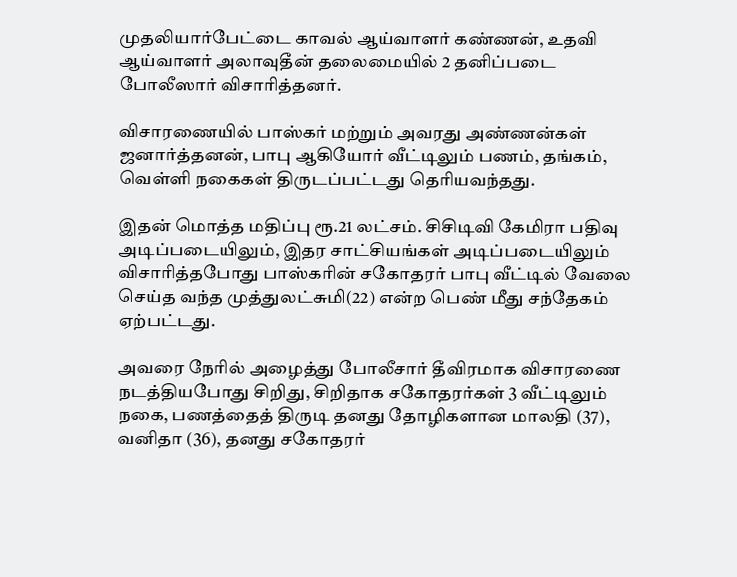முதலியார்பேட்டை காவல் ஆய்வாளர் கண்ணன், உதவி ஆய்வாளர் அலாவுதீன் தலைமையில் 2 தனிப்படை போலீஸார் விசாரித்தனர்.

விசாரணையில் பாஸ்கர் மற்றும் அவரது அண்ணன்கள் ஜனார்த்தனன், பாபு ஆகியோர் வீட்டிலும் பணம், தங்கம், வெள்ளி நகைகள் திருடப்பட்டது தெரியவந்தது.

இதன் மொத்த மதிப்பு ரூ.21 லட்சம். சிசிடிவி கேமிரா பதிவு அடிப்படையிலும், இதர சாட்சியங்கள் அடிப்படையிலும் விசாரித்தபோது பாஸ்கரின் சகோதரர் பாபு வீட்டில் வேலை செய்த வந்த முத்துலட்சுமி(22) என்ற பெண் மீது சந்தேகம் ஏற்பட்டது.

அவரை நேரில் அழைத்து போலீசார் தீவிரமாக விசாரணை நடத்தியபோது சிறிது, சிறிதாக சகோதரர்கள் 3 வீட்டிலும் நகை, பணத்தைத் திருடி தனது தோழிகளான மாலதி (37), வனிதா (36), தனது சகோதரர்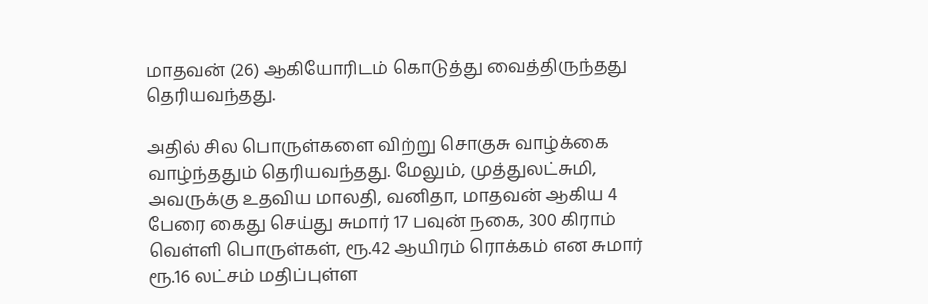மாதவன் (26) ஆகியோரிடம் கொடுத்து வைத்திருந்தது தெரியவந்தது.

அதில் சில பொருள்களை விற்று சொகுசு வாழ்க்கை வாழ்ந்ததும் தெரியவந்தது. மேலும், முத்துலட்சுமி, அவருக்கு உதவிய மாலதி, வனிதா, மாதவன் ஆகிய 4 பேரை கைது செய்து சுமார் 17 பவுன் நகை, 300 கிராம் வெள்ளி பொருள்கள், ரூ.42 ஆயிரம் ரொக்கம் என சுமார் ரூ.16 லட்சம் மதிப்புள்ள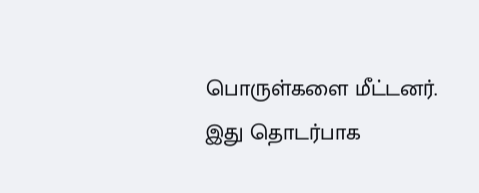பொருள்களை மீட்டனர். இது தொடர்பாக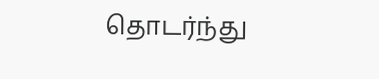தொடர்ந்து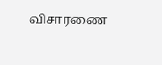விசாரணை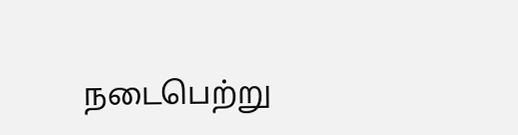நடைபெற்று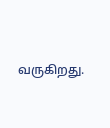வருகிறது.